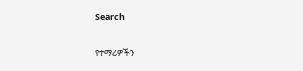Search

የተማሪዎችን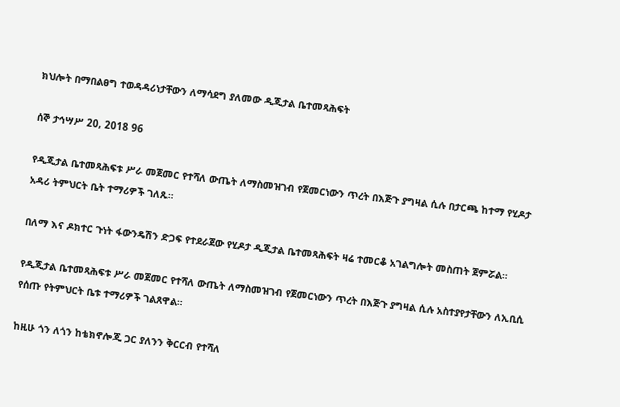ክህሎት በማበልፀግ ተወዳዳሪነታቸውን ለማሳደግ ያለመው ዲጂታል ቤተመጻሕፍት

ሰኞ ታኅሣሥ 20, 2018 96

የዲጂታል ቤተመጻሕፍቱ ሥራ መጀመር የተሻለ ውጤት ለማስመዝገብ የጀመርነውን ጥረት በእጅጉ ያግዛል ሲሉ በታርጫ ከተማ የሂዶታ አዳሪ ትምህርት ቤት ተማሪዎች ገለጹ።

በለማ እና ዶክተር ጉነት ፋውንዴሽን ድጋፍ የተደራጀው የሂዶታ ዲጂታል ቤተመጻሕፍት ዛሬ ተመርቆ አገልግሎት መስጠት ጀምሯል።

የዲጂታል ቤተመጻሕፍቱ ሥራ መጀመር የተሻለ ውጤት ለማስመዝገብ የጀመርነውን ጥረት በእጅጉ ያግዛል ሲሉ አስተያየታቸውን ለኢቢሲ የሰጡ የትምህርት ቤቱ ተማሪዎች ገልጸዋል።

ከዚሁ ጎን ለጎን ከቴክኖሎጂ ጋር ያለንን ቅርርብ የተሻለ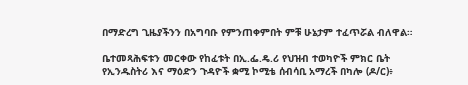በማድረግ ጊዜያችንን በአግባቡ የምንጠቀምበት ምቹ ሁኔታም ተፈጥሯል ብለዋል።

ቤተመጻሕፍቱን መርቀው የከፈቱት በኢ.ፌ.ዴ.ሪ የህዝብ ተወካዮች ምክር ቤት የኢንዱስትሪ እና ማዕድን ጉዳዮች ቋሚ ኮሚቴ ሰብሳቢ አማረች በካሎ (ዶ/ር)፥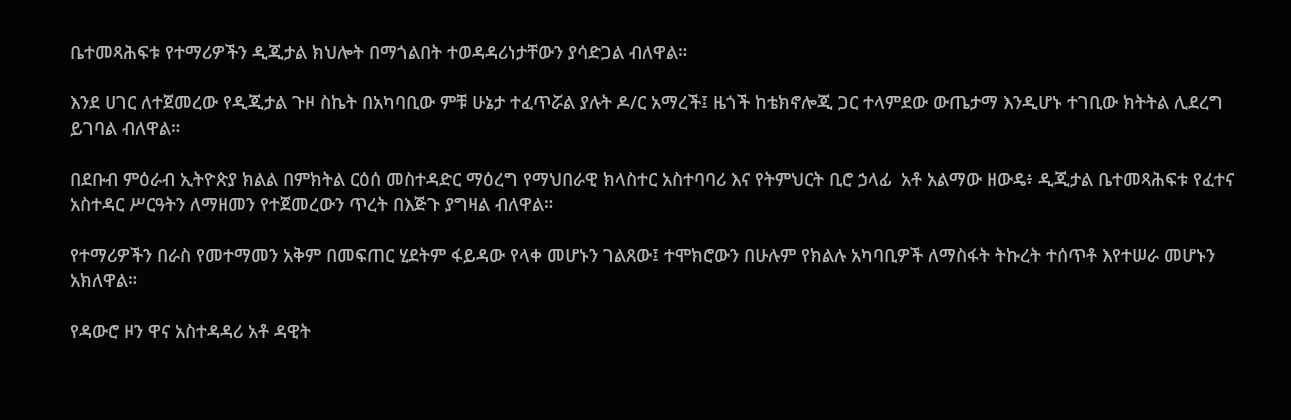ቤተመጻሕፍቱ የተማሪዎችን ዲጂታል ክህሎት በማጎልበት ተወዳዳሪነታቸውን ያሳድጋል ብለዋል።

እንደ ሀገር ለተጀመረው የዲጂታል ጉዞ ስኬት በአካባቢው ምቹ ሁኔታ ተፈጥሯል ያሉት ዶ/ር አማረች፤ ዜጎች ከቴክኖሎጂ ጋር ተላምደው ውጤታማ እንዲሆኑ ተገቢው ክትትል ሊደረግ ይገባል ብለዋል።

በደቡብ ምዕራብ ኢትዮጵያ ክልል በምክትል ርዕሰ መስተዳድር ማዕረግ የማህበራዊ ክላስተር አስተባባሪ እና የትምህርት ቢሮ ኃላፊ  አቶ አልማው ዘውዴ፥ ዲጂታል ቤተመጻሕፍቱ የፈተና አስተዳር ሥርዓትን ለማዘመን የተጀመረውን ጥረት በእጅጉ ያግዛል ብለዋል።

የተማሪዎችን በራስ የመተማመን አቅም በመፍጠር ሂደትም ፋይዳው የላቀ መሆኑን ገልጸው፤ ተሞክሮውን በሁሉም የክልሉ አካባቢዎች ለማስፋት ትኩረት ተሰጥቶ እየተሠራ መሆኑን አክለዋል።

የዳውሮ ዞን ዋና አስተዳዳሪ አቶ ዳዊት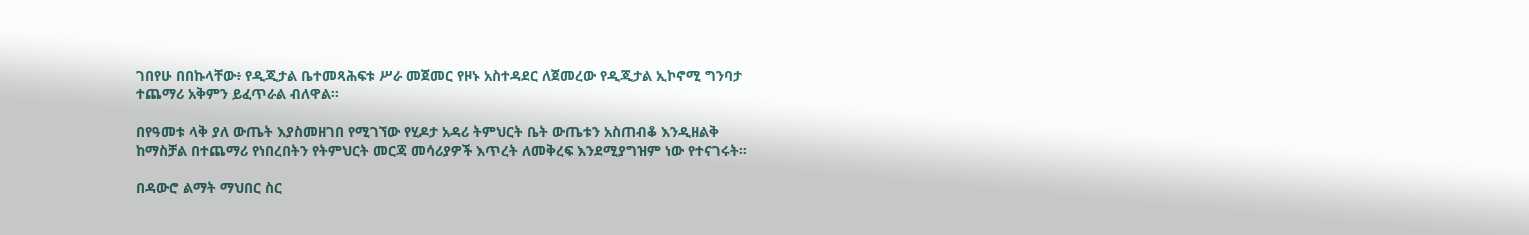ገበየሁ በበኩላቸው፥ የዲጂታል ቤተመጻሕፍቱ ሥራ መጀመር የዞኑ አስተዳደር ለጀመረው የዲጂታል ኢኮኖሚ ግንባታ ተጨማሪ አቅምን ይፈጥራል ብለዋል።

በየዓመቱ ላቅ ያለ ውጤት እያስመዘገበ የሚገኘው የሂዶታ አዳሪ ትምህርት ቤት ውጤቱን አስጠብቆ እንዲዘልቅ ከማስቻል በተጨማሪ የነበረበትን የትምህርት መርጃ መሳሪያዎች እጥረት ለመቅረፍ እንደሚያግዝም ነው የተናገሩት።

በዳውሮ ልማት ማህበር ስር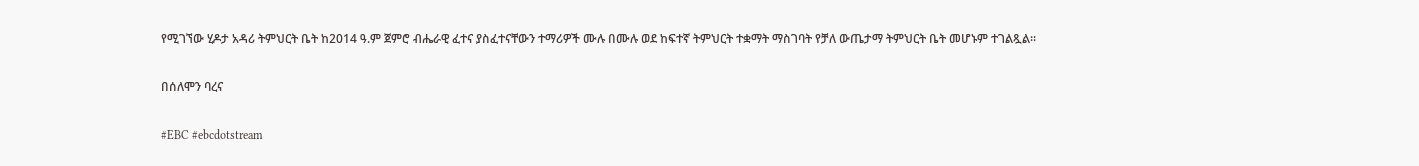የሚገኘው ሂዶታ አዳሪ ትምህርት ቤት ከ2014 ዓ.ም ጀምሮ ብሔራዊ ፈተና ያስፈተናቸውን ተማሪዎች ሙሉ በሙሉ ወደ ከፍተኛ ትምህርት ተቋማት ማስገባት የቻለ ውጤታማ ትምህርት ቤት መሆኑም ተገልጿል።

በሰለሞን ባረና

#EBC #ebcdotstream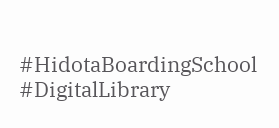#HidotaBoardingSchool #DigitalLibrary